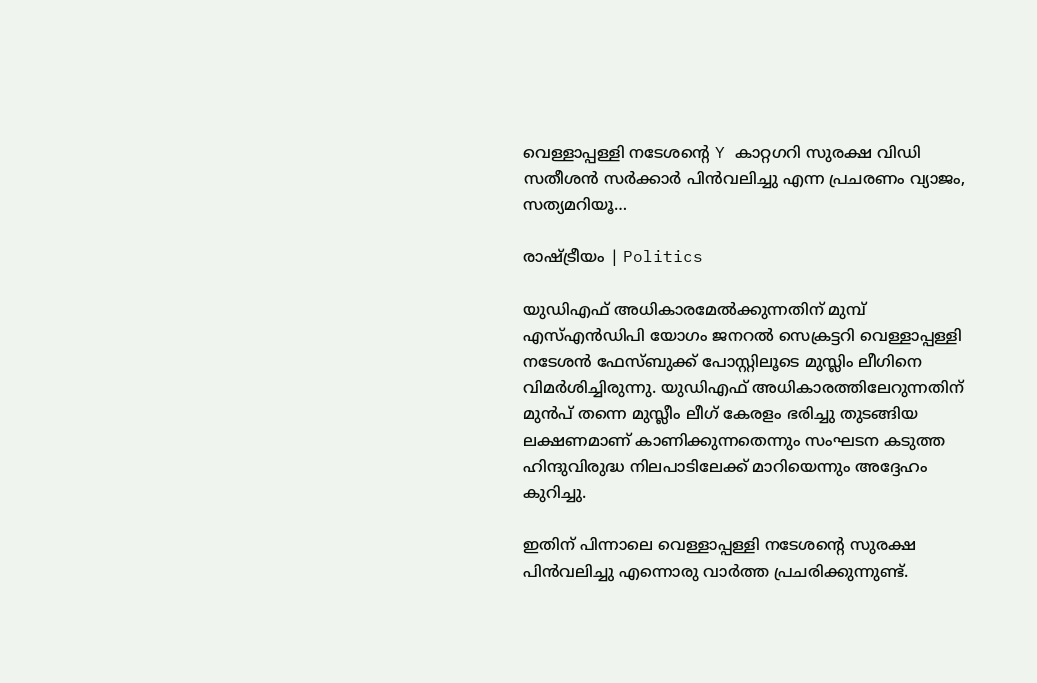വെള്ളാപ്പള്ളി നടേശന്‍റെ Y കാറ്റഗറി സുരക്ഷ വിഡി സതീശന്‍ സര്‍ക്കാര്‍ പിന്‍വലിച്ചു എന്ന പ്രചരണം വ്യാജം, സത്യമറിയൂ…

രാഷ്ട്രീയം | Politics

യുഡിഎഫ് അധികാരമേല്‍ക്കുന്നതിന് മുമ്പ് എസ്എൻഡിപി യോഗം ജനറൽ സെക്രട്ടറി വെള്ളാപ്പള്ളി നടേശൻ ഫേസ്ബുക്ക് പോസ്റ്റിലൂടെ മുസ്ലിം ലീഗിനെ വിമര്‍ശിച്ചിരുന്നു. യുഡിഎഫ് അധികാരത്തിലേറുന്നതിന് മുൻപ് തന്നെ മുസ്ലീം ലീഗ് കേരളം ഭരിച്ചു തുടങ്ങിയ ലക്ഷണമാണ് കാണിക്കുന്നതെന്നും സംഘടന കടുത്ത ഹിന്ദുവിരുദ്ധ നിലപാടിലേക്ക് മാറിയെന്നും അദ്ദേഹം കുറിച്ചു.

ഇതിന് പിന്നാലെ വെള്ളാപ്പള്ളി നടേശന്‍റെ സുരക്ഷ പിന്‍വലിച്ചു എന്നൊരു വാര്‍ത്ത പ്രചരിക്കുന്നുണ്ട്.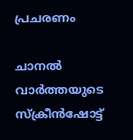പ്രചരണം

ചാനല്‍ വാര്‍ത്തയുടെ സ്ക്രീന്‍ഷോട്ട്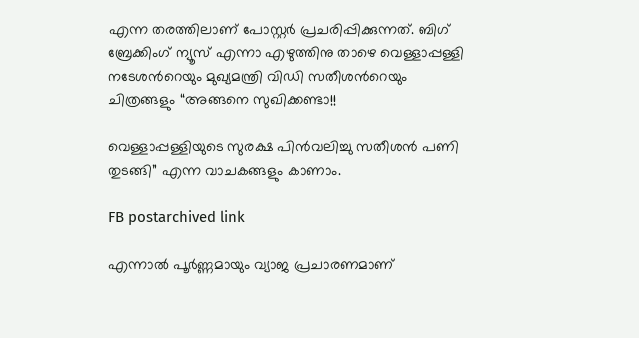എന്ന തരത്തിലാണ് പോസ്റ്റര്‍ പ്രചരിപ്പിക്കുന്നത്. ബിഗ്‌ ബ്രേക്കിംഗ് ന്യൂസ് എന്നാ എഴുത്തിനു താഴെ വെള്ളാപ്പള്ളി നടേശന്‍റെയും മുഖ്യമന്ത്രി വിഡി സതീശന്‍റെയും ചിത്രങ്ങളും “അങ്ങനെ സുഖിക്കണ്ടാ!!

വെള്ളാപ്പള്ളിയുടെ സുരക്ഷ പിൻവലിച്ചു സതീശൻ പണി തുടങ്ങി” എന്ന വാചകങ്ങളും കാണാം.

FB postarchived link

എന്നാല്‍ പൂര്‍ണ്ണമായും വ്യാജ പ്രചാരണമാണ്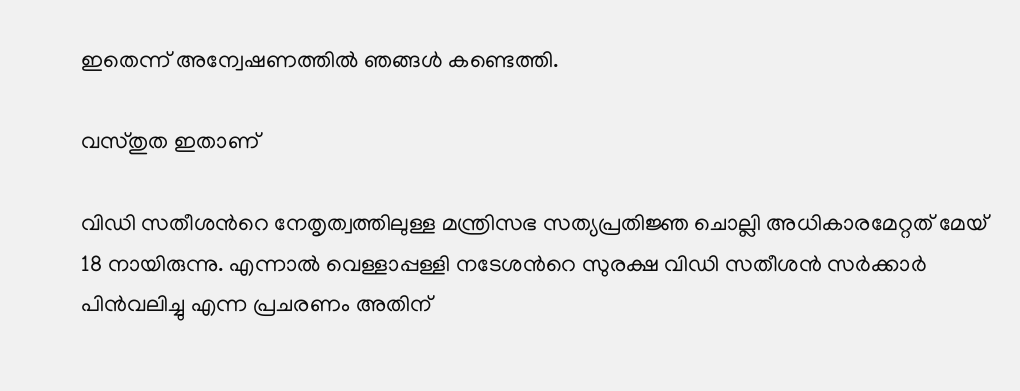ഇതെന്ന് അന്വേഷണത്തില്‍ ഞങ്ങള്‍ കണ്ടെത്തി.

വസ്തുത ഇതാണ്

വിഡി സതീശന്‍റെ നേതൃത്വത്തിലുള്ള മന്ത്രിസഭ സത്യപ്രതിജ്ഞ ചൊല്ലി അധികാരമേറ്റത് മേയ് 18 നായിരുന്നു. എന്നാല്‍ വെള്ളാപ്പള്ളി നടേശന്‍റെ സുരക്ഷ വിഡി സതീശന്‍ സര്‍ക്കാര്‍ പിന്‍വലിച്ചു എന്ന പ്രചരണം അതിന്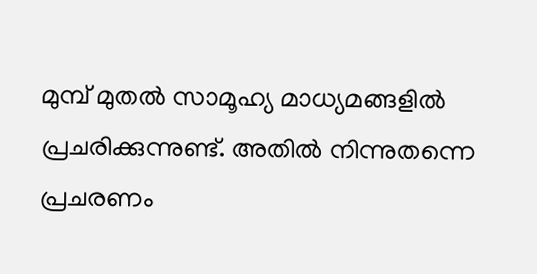മുമ്പ് മുതല്‍ സാമൂഹ്യ മാധ്യമങ്ങളില്‍ പ്രചരിക്കുന്നുണ്ട്. അതില്‍ നിന്നുതന്നെ പ്രചരണം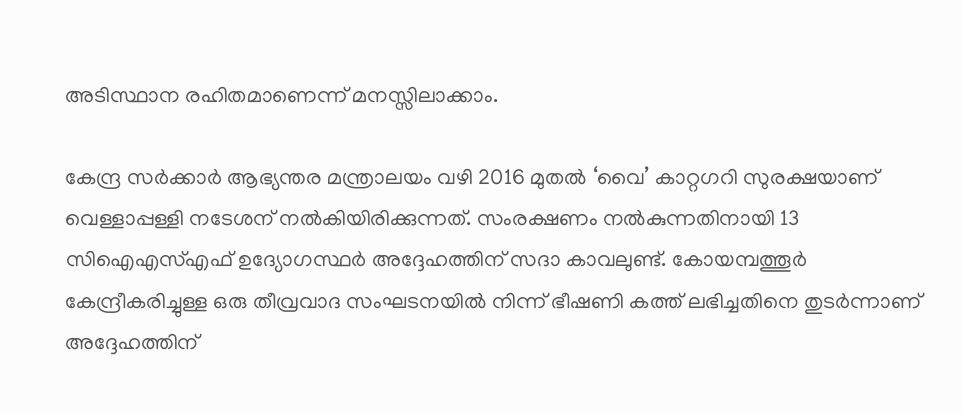അടിസ്ഥാന രഹിതമാണെന്ന് മനസ്സിലാക്കാം.

കേന്ദ്ര സർക്കാർ ആഭ്യന്തര മന്ത്രാലയം വഴി 2016 മുതല്‍ ‘വൈ’ കാറ്റഗറി സുരക്ഷയാണ് വെള്ളാപ്പള്ളി നടേശന് നല്‍കിയിരിക്കുന്നത്. സംരക്ഷണം നൽകുന്നതിനായി 13 സിഐഎസ്എഫ് ഉദ്യോഗസ്ഥർ അദ്ദേഹത്തിന് സദാ കാവലുണ്ട്. കോയമ്പത്തൂര്‍ കേന്ദ്രീകരിച്ചുള്ള ഒരു തീവ്രവാദ സംഘടനയിൽ നിന്ന് ഭീഷണി കത്ത് ലഭിച്ചതിനെ തുടർന്നാണ് അദ്ദേഹത്തിന്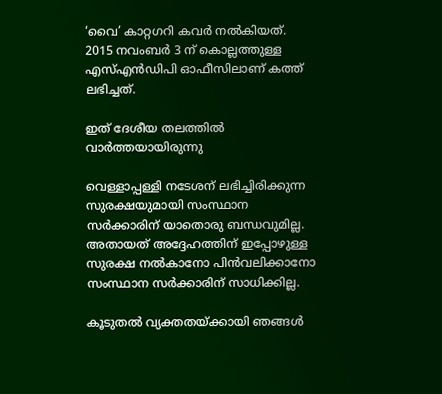‘വൈ’ കാറ്റഗറി കവർ നല്‍കിയത്. 2015 നവംബർ 3 ന് കൊല്ലത്തുള്ള എസ്എൻഡിപി ഓഫീസിലാണ് കത്ത് ലഭിച്ചത്.

ഇത് ദേശീയ തലത്തില്‍ വാര്‍ത്തയായിരുന്നു

വെള്ളാപ്പള്ളി നടേശന് ലഭിച്ചിരിക്കുന്ന സുരക്ഷയുമായി സംസ്ഥാന സര്‍ക്കാരിന് യാതൊരു ബന്ധവുമില്ല. അതായത് അദ്ദേഹത്തിന് ഇപ്പോഴുള്ള സുരക്ഷ നല്‍കാനോ പിന്‍വലിക്കാനോ സംസ്ഥാന സര്‍ക്കാരിന് സാധിക്കില്ല.

കൂടുതല്‍ വ്യക്തതയ്ക്കായി ഞങ്ങള്‍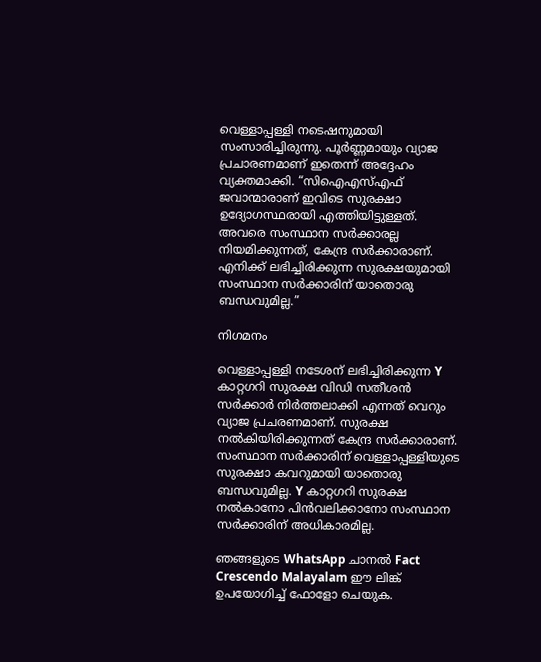വെള്ളാപ്പള്ളി നടെഷനുമായി സംസാരിച്ചിരുന്നു. പൂര്‍ണ്ണമായും വ്യാജ പ്രചാരണമാണ് ഇതെന്ന് അദ്ദേഹം വ്യക്തമാക്കി. “സിഐഎസ്എഫ് ജവാന്മാരാണ് ഇവിടെ സുരക്ഷാ ഉദ്യോഗസ്ഥരായി എത്തിയിട്ടുള്ളത്. അവരെ സംസ്ഥാന സര്‍ക്കാരല്ല നിയമിക്കുന്നത്, കേന്ദ്ര സര്‍ക്കാരാണ്. എനിക്ക് ലഭിച്ചിരിക്കുന്ന സുരക്ഷയുമായി സംസ്ഥാന സര്‍ക്കാരിന് യാതൊരു ബന്ധവുമില്ല.”

നിഗമനം

വെള്ളാപ്പള്ളി നടേശന് ലഭിച്ചിരിക്കുന്ന Y കാറ്റഗറി സുരക്ഷ വിഡി സതീശന്‍ സര്‍ക്കാര്‍ നിര്‍ത്തലാക്കി എന്നത് വെറും വ്യാജ പ്രചരണമാണ്. സുരക്ഷ നല്‍കിയിരിക്കുന്നത് കേന്ദ്ര സര്‍ക്കാരാണ്. സംസ്ഥാന സര്‍ക്കാരിന് വെള്ളാപ്പള്ളിയുടെ സുരക്ഷാ കവറുമായി യാതൊരു ബന്ധവുമില്ല. Y കാറ്റഗറി സുരക്ഷ നല്‍കാനോ പിന്‍വലിക്കാനോ സംസ്ഥാന സര്‍ക്കാരിന് അധികാരമില്ല.

ഞങ്ങളുടെ WhatsApp ചാനല്‍ Fact Crescendo Malayalam ഈ ലിങ്ക് ഉപയോഗിച്ച് ഫോളോ ചെയുക.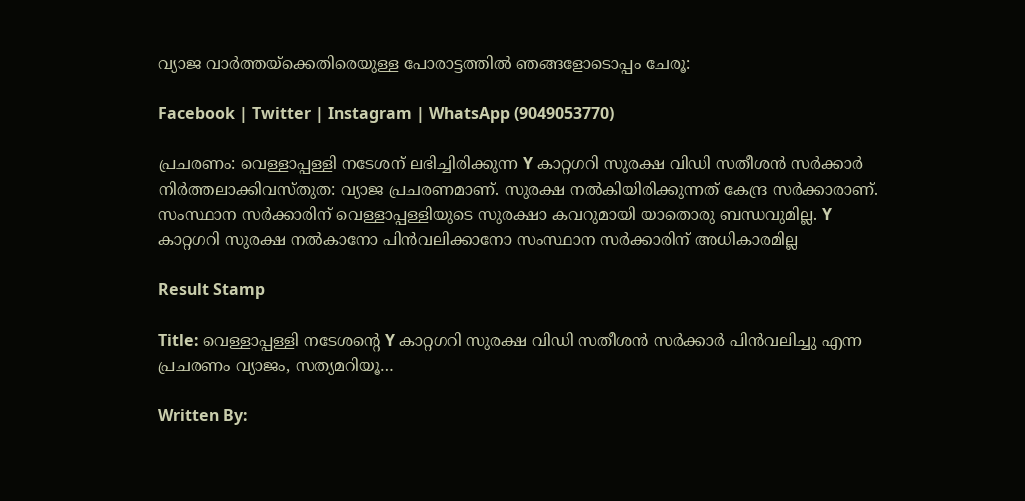വ്യാജ വാര്‍ത്തയ്ക്കെതിരെയുള്ള പോരാട്ടത്തില്‍ ഞങ്ങളോടൊപ്പം ചേരൂ:

Facebook | Twitter | Instagram | WhatsApp (9049053770)

പ്രചരണം: വെള്ളാപ്പള്ളി നടേശന് ലഭിച്ചിരിക്കുന്ന Y കാറ്റഗറി സുരക്ഷ വിഡി സതീശന്‍ സര്‍ക്കാര്‍ നിര്‍ത്തലാക്കിവസ്തുത: വ്യാജ പ്രചരണമാണ്. സുരക്ഷ നല്‍കിയിരിക്കുന്നത് കേന്ദ്ര സര്‍ക്കാരാണ്. സംസ്ഥാന സര്‍ക്കാരിന് വെള്ളാപ്പള്ളിയുടെ സുരക്ഷാ കവറുമായി യാതൊരു ബന്ധവുമില്ല. Y കാറ്റഗറി സുരക്ഷ നല്‍കാനോ പിന്‍വലിക്കാനോ സംസ്ഥാന സര്‍ക്കാരിന് അധികാരമില്ല

Result Stamp

Title: വെള്ളാപ്പള്ളി നടേശന്‍റെ Y കാറ്റഗറി സുരക്ഷ വിഡി സതീശന്‍ സര്‍ക്കാര്‍ പിന്‍വലിച്ചു എന്ന പ്രചരണം വ്യാജം, സത്യമറിയൂ…

Written By: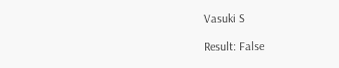Vasuki S

Result: False